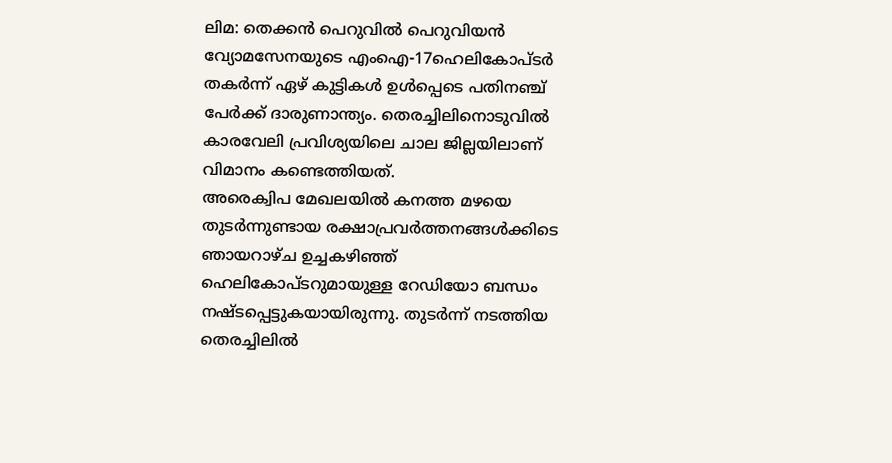ലിമ: തെക്കൻ പെറുവിൽ പെറുവിയൻ വ്യോമസേനയുടെ എംഐ-17ഹെലികോപ്ടർ തകർന്ന് ഏഴ് കുട്ടികൾ ഉൾപ്പെടെ പതിനഞ്ച് പേർക്ക് ദാരുണാന്ത്യം. തെരച്ചിലിനൊടുവിൽ കാരവേലി പ്രവിശ്യയിലെ ചാല ജില്ലയിലാണ് വിമാനം കണ്ടെത്തിയത്.
അരെക്വിപ മേഖലയിൽ കനത്ത മഴയെ തുടർന്നുണ്ടായ രക്ഷാപ്രവർത്തനങ്ങൾക്കിടെ ഞായറാഴ്ച ഉച്ചകഴിഞ്ഞ് ഹെലികോപ്ടറുമായുള്ള റേഡിയോ ബന്ധം നഷ്ടപ്പെട്ടുകയായിരുന്നു. തുടർന്ന് നടത്തിയ തെരച്ചിലിൽ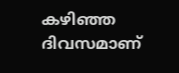കഴിഞ്ഞ ദിവസമാണ്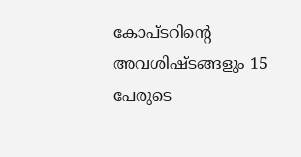കോപ്ടറിന്റെ അവശിഷ്ടങ്ങളും 15 പേരുടെ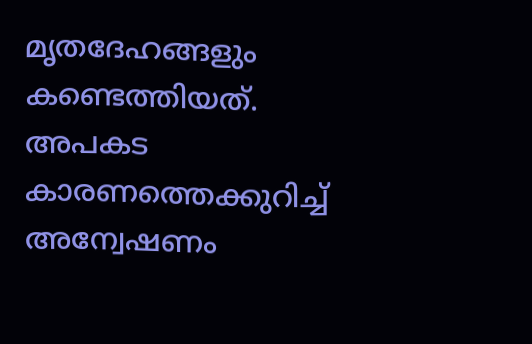മൃതദേഹങ്ങളും കണ്ടെത്തിയത്. അപകട കാരണത്തെക്കുറിച്ച് അന്വേഷണം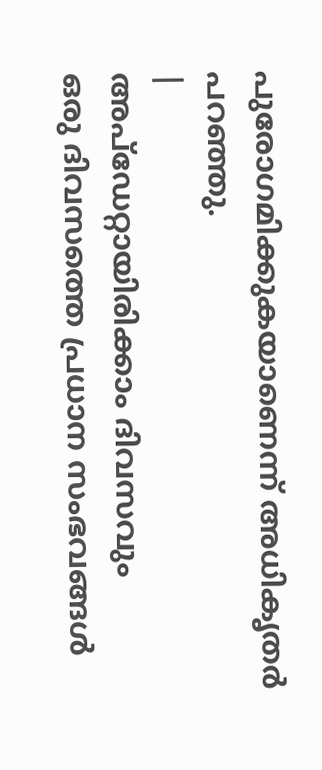പുരോഗമിക്കുകയാണെന്ന് അധികൃതർ പറഞ്ഞു.
|
അപ്ഡേറ്റായിരിക്കാം ദിവസവും
ഒരു ദിവസത്തെ പ്രധാന സംഭവങ്ങൾ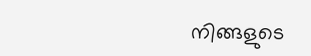നിങ്ങളുടെ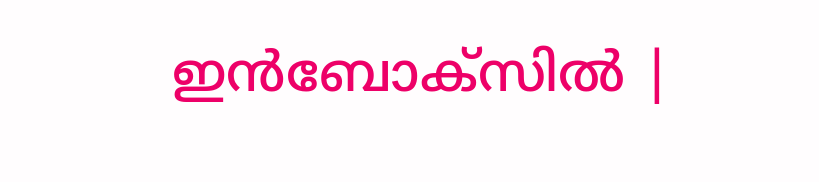ഇൻബോക്സിൽ |